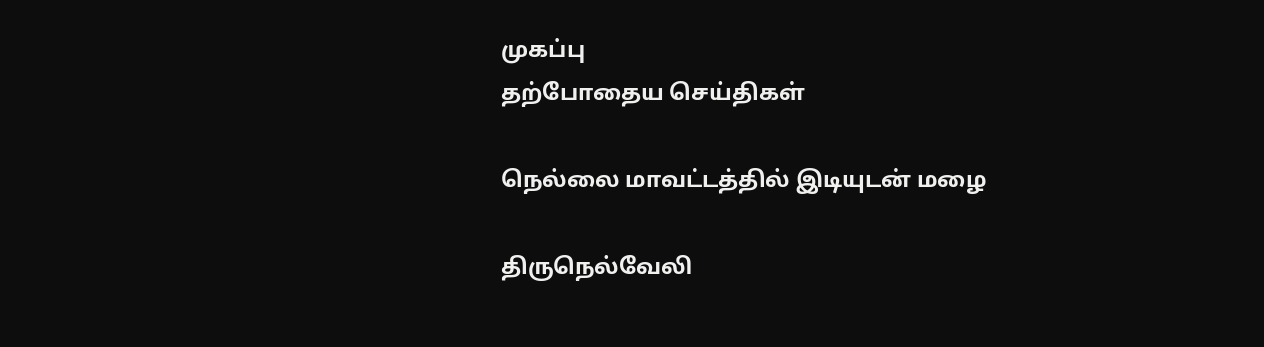முகப்பு
தற்போதைய செய்திகள்

நெல்லை மாவட்டத்தில் இடியுடன் மழை

திருநெல்வேலி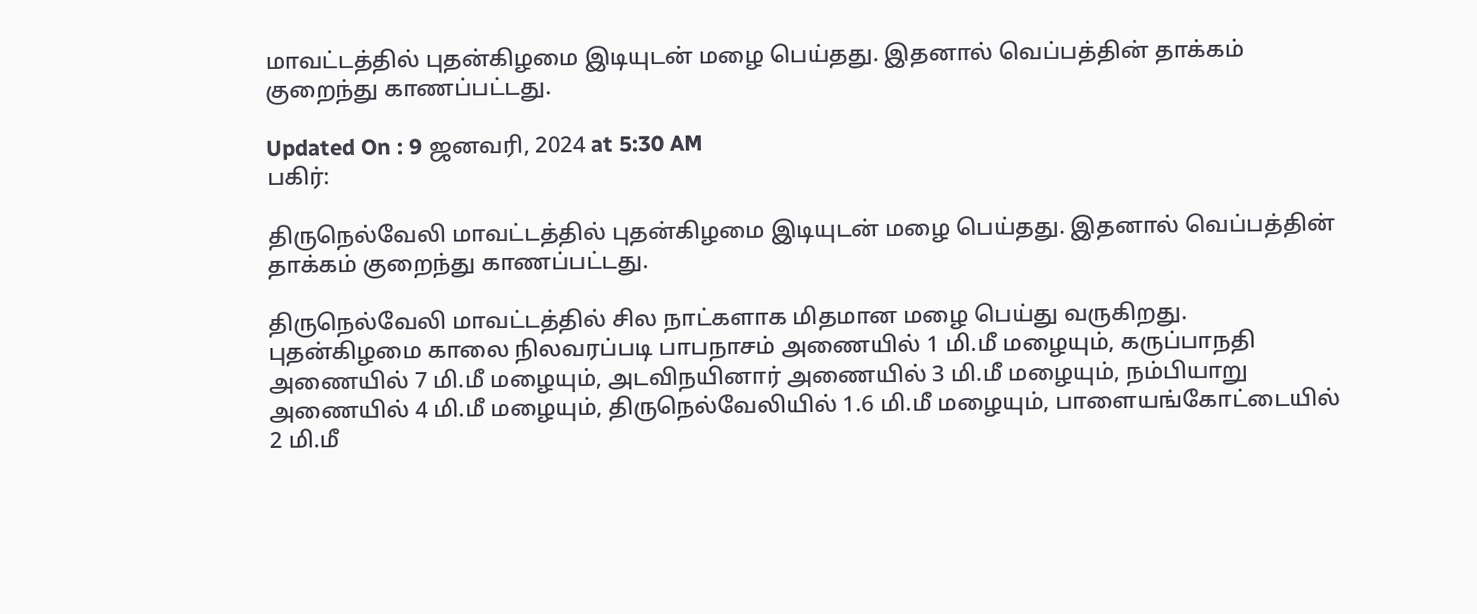மாவட்டத்தில் புதன்கிழமை இடியுடன் மழை பெய்தது. இதனால் வெப்பத்தின் தாக்கம் குறைந்து காணப்பட்டது.

Updated On : 9 ஜனவரி, 2024 at 5:30 AM
பகிர்:

திருநெல்வேலி மாவட்டத்தில் புதன்கிழமை இடியுடன் மழை பெய்தது. இதனால் வெப்பத்தின் தாக்கம் குறைந்து காணப்பட்டது.

திருநெல்வேலி மாவட்டத்தில் சில நாட்களாக மிதமான மழை பெய்து வருகிறது. புதன்கிழமை காலை நிலவரப்படி பாபநாசம் அணையில் 1 மி.மீ மழையும், கருப்பாநதி அணையில் 7 மி.மீ மழையும், அடவிநயினார் அணையில் 3 மி.மீ மழையும், நம்பியாறு அணையில் 4 மி.மீ மழையும், திருநெல்வேலியில் 1.6 மி.மீ மழையும், பாளையங்கோட்டையில் 2 மி.மீ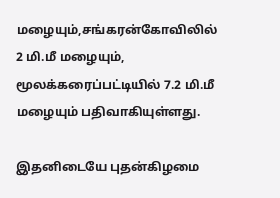மழையும்,சங்கரன்கோவிலில் 2 மி.மீ மழையும், மூலக்கரைப்பட்டியில் 7.2 மி.மீ மழையும் பதிவாகியுள்ளது.

இதனிடையே புதன்கிழமை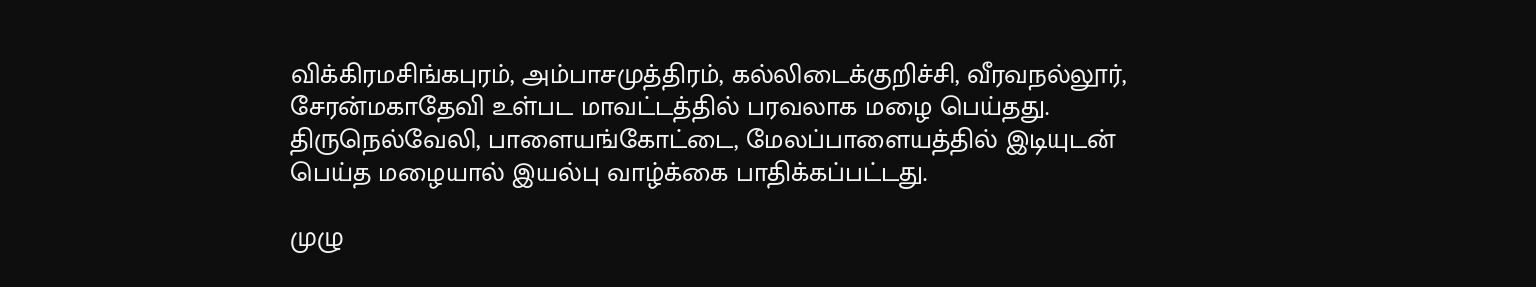விக்கிரமசிங்கபுரம், அம்பாசமுத்திரம், கல்லிடைக்குறிச்சி, வீரவநல்லூர், சேரன்மகாதேவி உள்பட மாவட்டத்தில் பரவலாக மழை பெய்தது. திருநெல்வேலி, பாளையங்கோட்டை, மேலப்பாளையத்தில் இடியுடன் பெய்த மழையால் இயல்பு வாழ்க்கை பாதிக்கப்பட்டது.

முழு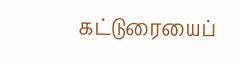கட்டுரையைப்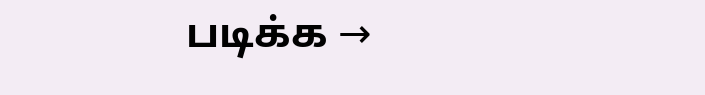படிக்க →